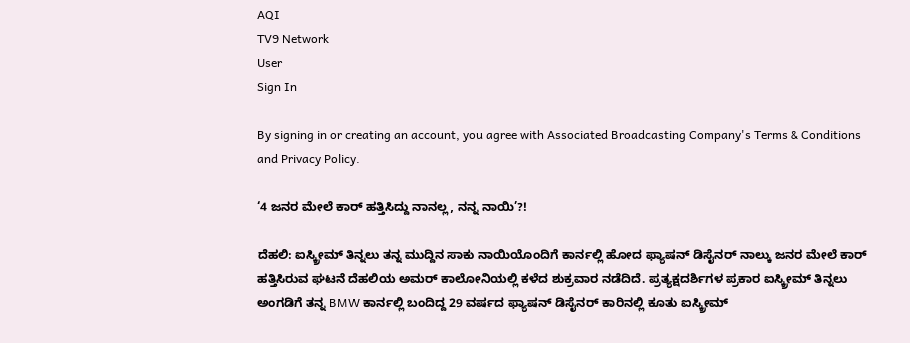AQI
TV9 Network
User
Sign In

By signing in or creating an account, you agree with Associated Broadcasting Company's Terms & Conditions and Privacy Policy.

‘4 ಜನರ ಮೇಲೆ ಕಾರ್ ಹತ್ತಿಸಿದ್ದು ನಾನಲ್ಲ, ನನ್ನ ನಾಯಿ’?!

ದೆಹಲಿ: ಐಸ್ಕ್ರೀಮ್ ತಿನ್ನಲು ತನ್ನ ಮುದ್ದಿನ ಸಾಕು ನಾಯಿಯೊಂದಿಗೆ ಕಾರ್ನಲ್ಲಿ ಹೋದ ಫ್ಯಾಷನ್ ಡಿಸೈನರ್ ನಾಲ್ಕು ಜನರ ಮೇಲೆ ಕಾರ್ ಹತ್ತಿಸಿರುವ ಘಟನೆ ದೆಹಲಿಯ ಅಮರ್ ಕಾಲೋನಿಯಲ್ಲಿ ಕಳೆದ ಶುಕ್ರವಾರ ನಡೆದಿದೆ. ಪ್ರತ್ಯಕ್ಷದರ್ಶಿಗಳ ಪ್ರಕಾರ ಐಸ್ಕ್ರೀಮ್ ತಿನ್ನಲು ಅಂಗಡಿಗೆ ತನ್ನ BMW ಕಾರ್ನಲ್ಲಿ ಬಂದಿದ್ದ 29 ವರ್ಷದ ಫ್ಯಾಷನ್ ಡಿಸೈನರ್ ಕಾರಿನಲ್ಲಿ ಕೂತು ಐಸ್ಕ್ರೀಮ್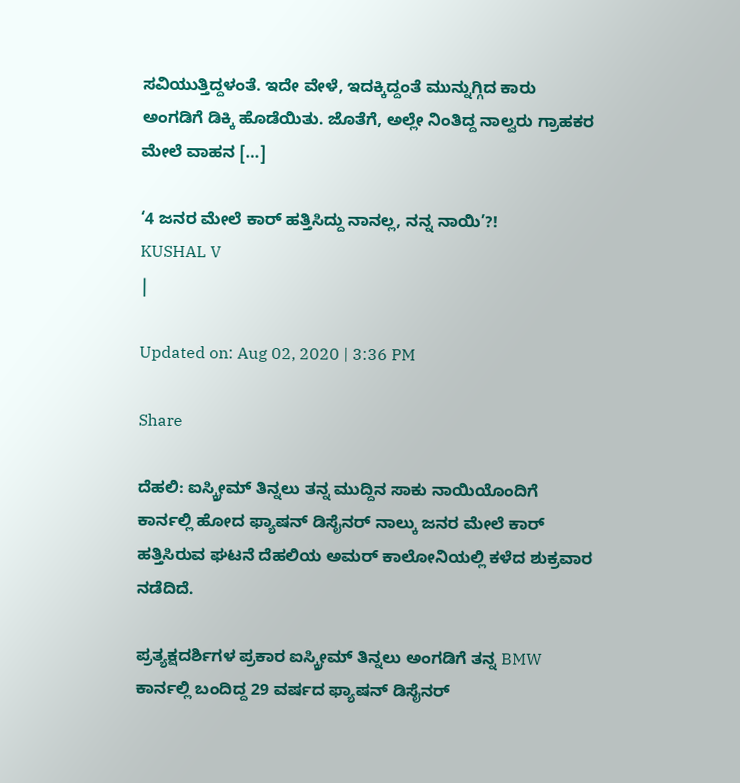ಸವಿಯುತ್ತಿದ್ದಳಂತೆ. ಇದೇ ವೇಳೆ, ಇದಕ್ಕಿದ್ದಂತೆ ಮುನ್ನುಗ್ಗಿದ ಕಾರು ಅಂಗಡಿಗೆ ಡಿಕ್ಕಿ ಹೊಡೆಯಿತು. ಜೊತೆಗೆ, ಅಲ್ಲೇ ನಿಂತಿದ್ದ ನಾಲ್ವರು ಗ್ರಾಹಕರ ಮೇಲೆ ವಾಹನ […]

‘4 ಜನರ ಮೇಲೆ ಕಾರ್ ಹತ್ತಿಸಿದ್ದು ನಾನಲ್ಲ, ನನ್ನ ನಾಯಿ’?!
KUSHAL V
|

Updated on: Aug 02, 2020 | 3:36 PM

Share

ದೆಹಲಿ: ಐಸ್ಕ್ರೀಮ್ ತಿನ್ನಲು ತನ್ನ ಮುದ್ದಿನ ಸಾಕು ನಾಯಿಯೊಂದಿಗೆ ಕಾರ್ನಲ್ಲಿ ಹೋದ ಫ್ಯಾಷನ್ ಡಿಸೈನರ್ ನಾಲ್ಕು ಜನರ ಮೇಲೆ ಕಾರ್ ಹತ್ತಿಸಿರುವ ಘಟನೆ ದೆಹಲಿಯ ಅಮರ್ ಕಾಲೋನಿಯಲ್ಲಿ ಕಳೆದ ಶುಕ್ರವಾರ ನಡೆದಿದೆ.

ಪ್ರತ್ಯಕ್ಷದರ್ಶಿಗಳ ಪ್ರಕಾರ ಐಸ್ಕ್ರೀಮ್ ತಿನ್ನಲು ಅಂಗಡಿಗೆ ತನ್ನ BMW ಕಾರ್ನಲ್ಲಿ ಬಂದಿದ್ದ 29 ವರ್ಷದ ಫ್ಯಾಷನ್ ಡಿಸೈನರ್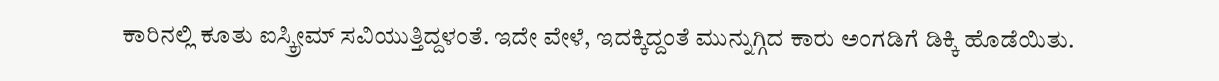ಕಾರಿನಲ್ಲಿ ಕೂತು ಐಸ್ಕ್ರೀಮ್ ಸವಿಯುತ್ತಿದ್ದಳಂತೆ. ಇದೇ ವೇಳೆ, ಇದಕ್ಕಿದ್ದಂತೆ ಮುನ್ನುಗ್ಗಿದ ಕಾರು ಅಂಗಡಿಗೆ ಡಿಕ್ಕಿ ಹೊಡೆಯಿತು.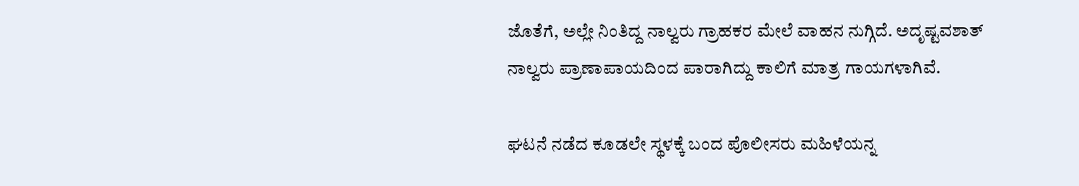ಜೊತೆಗೆ, ಅಲ್ಲೇ ನಿಂತಿದ್ದ ನಾಲ್ವರು ಗ್ರಾಹಕರ ಮೇಲೆ ವಾಹನ ನುಗ್ಗಿದೆ. ಅದೃಷ್ಟವಶಾತ್ ನಾಲ್ವರು ಪ್ರಾಣಾಪಾಯದಿಂದ ಪಾರಾಗಿದ್ದು ಕಾಲಿಗೆ ಮಾತ್ರ ಗಾಯಗಳಾಗಿವೆ.

ಘಟನೆ ನಡೆದ ಕೂಡಲೇ ಸ್ಥಳಕ್ಕೆ ಬಂದ ಪೊಲೀಸರು ಮಹಿಳೆಯನ್ನ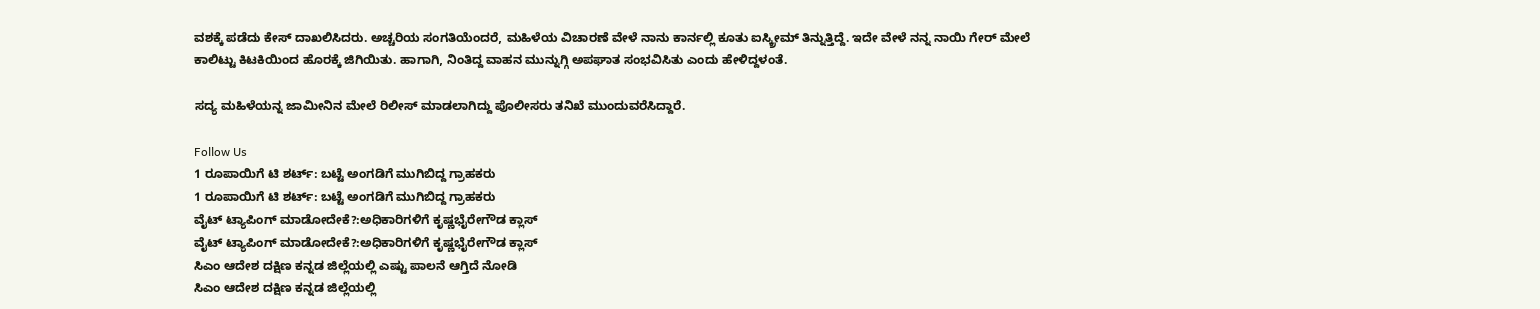ವಶಕ್ಕೆ ಪಡೆದು ಕೇಸ್ ದಾಖಲಿಸಿದರು. ಅಚ್ಚರಿಯ ಸಂಗತಿಯೆಂದರೆ, ಮಹಿಳೆಯ ವಿಚಾರಣೆ ವೇಳೆ ನಾನು ಕಾರ್ನಲ್ಲಿ ಕೂತು ಐಸ್ಕ್ರೀಮ್ ತಿನ್ನುತ್ತಿದ್ದೆ. ಇದೇ ವೇಳೆ ನನ್ನ ನಾಯಿ ಗೇರ್ ಮೇಲೆ ಕಾಲಿಟ್ಟು ಕಿಟಕಿಯಿಂದ ಹೊರಕ್ಕೆ ಜಿಗಿಯಿತು. ಹಾಗಾಗಿ, ನಿಂತಿದ್ದ ವಾಹನ ಮುನ್ನುಗ್ಗಿ ಅಪಘಾತ ಸಂಭವಿಸಿತು ಎಂದು ಹೇಳಿದ್ದಳಂತೆ.

ಸದ್ಯ ಮಹಿಳೆಯನ್ನ ಜಾಮೀನಿನ ಮೇಲೆ ರಿಲೀಸ್ ಮಾಡಲಾಗಿದ್ದು ಪೊಲೀಸರು ತನಿಖೆ ಮುಂದುವರೆಸಿದ್ದಾರೆ.

Follow Us
1 ರೂಪಾಯಿಗೆ ಟಿ ಶರ್ಟ್: ಬಟ್ಟೆ ಅಂಗಡಿಗೆ ಮುಗಿಬಿದ್ದ ಗ್ರಾಹಕರು
1 ರೂಪಾಯಿಗೆ ಟಿ ಶರ್ಟ್: ಬಟ್ಟೆ ಅಂಗಡಿಗೆ ಮುಗಿಬಿದ್ದ ಗ್ರಾಹಕರು
ವೈಟ್ ಟ್ಯಾಪಿಂಗ್ ಮಾಡೋದೇಕೆ?:ಅಧಿಕಾರಿಗಳಿಗೆ ಕೃಷ್ಣಭೈರೇಗೌಡ ಕ್ಲಾಸ್
ವೈಟ್ ಟ್ಯಾಪಿಂಗ್ ಮಾಡೋದೇಕೆ?:ಅಧಿಕಾರಿಗಳಿಗೆ ಕೃಷ್ಣಭೈರೇಗೌಡ ಕ್ಲಾಸ್
ಸಿಎಂ ಆದೇಶ ದಕ್ಷಿಣ ಕನ್ನಡ ಜಿಲ್ಲೆಯಲ್ಲಿ ಎಷ್ಟು ಪಾಲನೆ ಆಗ್ತಿದೆ ನೋಡಿ
ಸಿಎಂ ಆದೇಶ ದಕ್ಷಿಣ ಕನ್ನಡ ಜಿಲ್ಲೆಯಲ್ಲಿ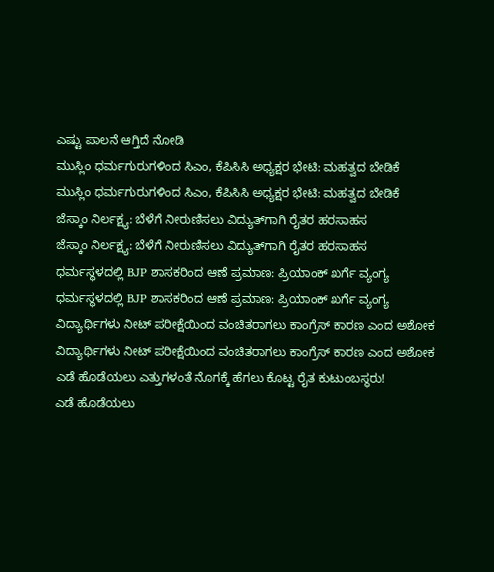ಎಷ್ಟು ಪಾಲನೆ ಆಗ್ತಿದೆ ನೋಡಿ
ಮುಸ್ಲಿಂ ಧರ್ಮಗುರುಗಳಿಂದ ಸಿಎಂ, ಕೆಪಿಸಿಸಿ ಅಧ್ಯಕ್ಷರ ಭೇಟಿ: ಮಹತ್ವದ ಬೇಡಿಕೆ
ಮುಸ್ಲಿಂ ಧರ್ಮಗುರುಗಳಿಂದ ಸಿಎಂ, ಕೆಪಿಸಿಸಿ ಅಧ್ಯಕ್ಷರ ಭೇಟಿ: ಮಹತ್ವದ ಬೇಡಿಕೆ
ಜೆಸ್ಕಾಂ ನಿರ್ಲಕ್ಷ್ಯ: ಬೆಳೆಗೆ ನೀರುಣಿಸಲು ವಿದ್ಯುತ್‌ಗಾಗಿ ರೈತರ ಹರಸಾಹಸ
ಜೆಸ್ಕಾಂ ನಿರ್ಲಕ್ಷ್ಯ: ಬೆಳೆಗೆ ನೀರುಣಿಸಲು ವಿದ್ಯುತ್‌ಗಾಗಿ ರೈತರ ಹರಸಾಹಸ
ಧರ್ಮಸ್ಥಳದಲ್ಲಿ BJP ಶಾಸಕರಿಂದ ಆಣೆ ಪ್ರಮಾಣ: ಪ್ರಿಯಾಂಕ್ ಖರ್ಗೆ ವ್ಯಂಗ್ಯ
ಧರ್ಮಸ್ಥಳದಲ್ಲಿ BJP ಶಾಸಕರಿಂದ ಆಣೆ ಪ್ರಮಾಣ: ಪ್ರಿಯಾಂಕ್ ಖರ್ಗೆ ವ್ಯಂಗ್ಯ
ವಿದ್ಯಾರ್ಥಿಗಳು ನೀಟ್ ಪರೀಕ್ಷೆಯಿಂದ ವಂಚಿತರಾಗಲು ಕಾಂಗ್ರೆಸ್ ಕಾರಣ ಎಂದ ಅಶೋಕ
ವಿದ್ಯಾರ್ಥಿಗಳು ನೀಟ್ ಪರೀಕ್ಷೆಯಿಂದ ವಂಚಿತರಾಗಲು ಕಾಂಗ್ರೆಸ್ ಕಾರಣ ಎಂದ ಅಶೋಕ
ಎಡೆ ಹೊಡೆಯಲು ಎತ್ತುಗಳಂತೆ ನೊಗಕ್ಕೆ ಹೆಗಲು ಕೊಟ್ಟ ರೈತ ಕುಟುಂಬಸ್ಥರು!
ಎಡೆ ಹೊಡೆಯಲು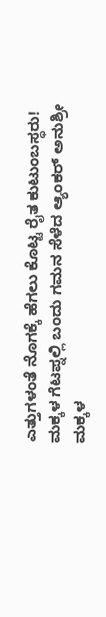ಎತ್ತುಗಳಂತೆ ನೊಗಕ್ಕೆ ಹೆಗಲು ಕೊಟ್ಟ ರೈತ ಕುಟುಂಬಸ್ಥರು!
ಮಕ್ಕಳ ಗೆಟಪ್ನಲ್ಲಿ ಬಂದು ಗಮನ ಸೆಳೆದ ಆ್ಯಂಕರ್ ಅನುಶ್ರೀ
ಮಕ್ಕಳ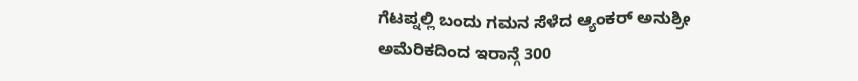ಗೆಟಪ್ನಲ್ಲಿ ಬಂದು ಗಮನ ಸೆಳೆದ ಆ್ಯಂಕರ್ ಅನುಶ್ರೀ
ಅಮೆರಿಕದಿಂದ ಇರಾನ್ಗೆ 300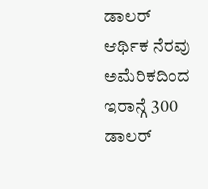ಡಾಲರ್ ಆರ್ಥಿಕ ನೆರವು
ಅಮೆರಿಕದಿಂದ ಇರಾನ್ಗೆ 300 ಡಾಲರ್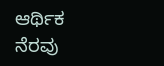ಆರ್ಥಿಕ ನೆರವು